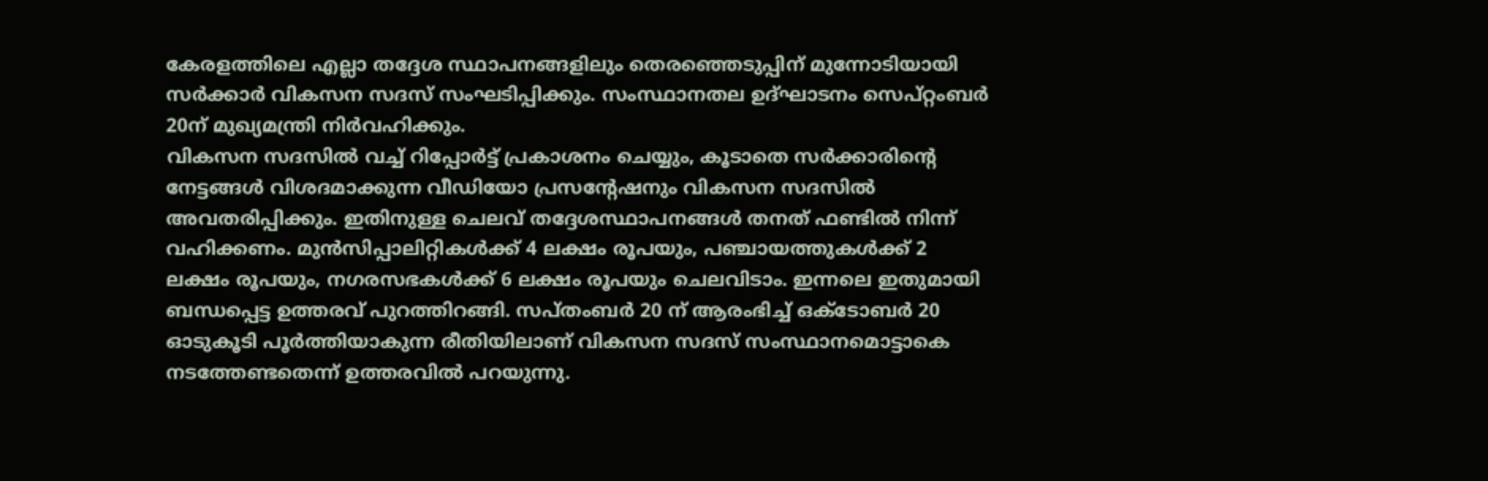കേരളത്തിലെ എല്ലാ തദ്ദേശ സ്ഥാപനങ്ങളിലും തെരഞ്ഞെടുപ്പിന് മുന്നോടിയായി സര്‍ക്കാര്‍ വികസന സദസ് സംഘടിപ്പിക്കും. സംസ്ഥാനതല ഉദ്ഘാടനം സെപ്റ്റംബർ 20ന് മുഖ്യമന്ത്രി നിര്‍വഹിക്കും.
വികസന സദസില്‍ വച്ച് റിപ്പോര്‍ട്ട് പ്രകാശനം ചെയ്യും, കൂടാതെ സര്‍ക്കാരിൻ്റെ നേട്ടങ്ങള്‍ വിശദമാക്കുന്ന വീഡിയോ പ്രസന്റേഷനും വികസന സദസില്‍ അവതരിപ്പിക്കും. ഇതിനുള്ള ചെലവ് തദ്ദേശസ്ഥാപനങ്ങള്‍ തനത് ഫണ്ടില്‍ നിന്ന് വഹിക്കണം. മുന്‍സിപ്പാലിറ്റികള്‍ക്ക് 4 ലക്ഷം രൂപയും, പഞ്ചായത്തുകള്‍ക്ക് 2 ലക്ഷം രൂപയും, നഗരസഭകള്‍ക്ക് 6 ലക്ഷം രൂപയും ചെലവിടാം. ഇന്നലെ ഇതുമായി ബന്ധപ്പെട്ട ഉത്തരവ് പുറത്തിറങ്ങി. സപ്തംബര്‍ 20 ന് ആരംഭിച്ച് ഒക്ടോബര്‍ 20 ഓടുകൂടി പൂര്‍ത്തിയാകുന്ന രീതിയിലാണ് വികസന സദസ് സംസ്ഥാനമൊട്ടാകെ നടത്തേണ്ടതെന്ന് ഉത്തരവില്‍ പറയുന്നു.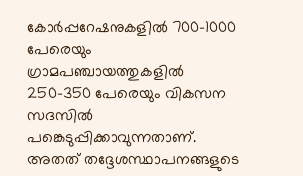കോര്‍പ്പറേഷനുകളില്‍ 700-1000 പേരെയും ഗ്രാമപഞ്ചായത്തുകളില്‍ 250-350 പേരെയും വികസന സദസില്‍ പങ്കെടുപ്പിക്കാവുന്നതാണ്. അതത് തദ്ദേശസ്ഥാപനങ്ങളുടെ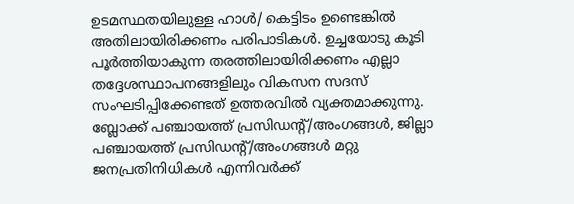ഉടമസ്ഥതയിലുള്ള ഹാള്‍/ കെട്ടിടം ഉണ്ടെങ്കില്‍ അതിലായിരിക്കണം പരിപാടികൾ. ഉച്ചയോടു കൂടി പൂര്‍ത്തിയാകുന്ന തരത്തിലായിരിക്കണം എല്ലാ തദ്ദേശസ്ഥാപനങ്ങളിലും വികസന സദസ് സംഘടിപ്പിക്കേണ്ടത് ഉത്തരവില്‍ വ്യക്തമാക്കുന്നു.
ബ്ലോക്ക് പഞ്ചായത്ത് പ്രസിഡന്റ്/അംഗങ്ങള്‍, ജില്ലാ പഞ്ചായത്ത് പ്രസിഡന്റ്/അംഗങ്ങള്‍ മറ്റു ജനപ്രതിനിധികള്‍ എന്നിവര്‍ക്ക്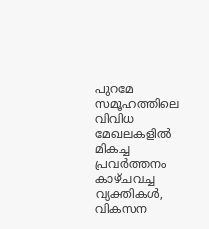പുറമേ സമൂഹത്തിലെ വിവിധ മേഖലകളില്‍ മികച്ച പ്രവര്‍ത്തനം കാഴ്ചവച്ച വ്യക്തികള്‍, വികസന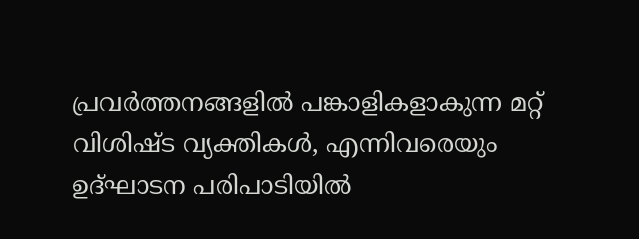പ്രവര്‍ത്തനങ്ങളില്‍ പങ്കാളികളാകുന്ന മറ്റ് വിശിഷ്ട വ്യക്തികള്‍, എന്നിവരെയും ഉദ്ഘാടന പരിപാടിയില്‍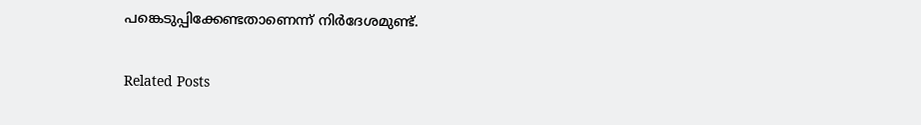പങ്കെടുപ്പിക്കേണ്ടതാണെന്ന് നിര്‍ദേശമുണ്ട്.

Related Posts